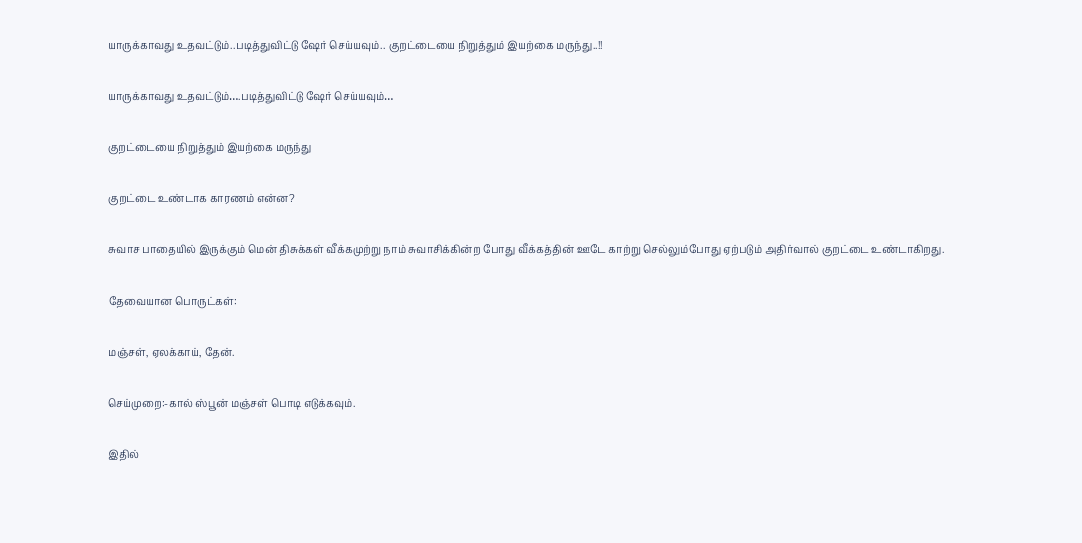யாருக்காவது உதவட்டும்..படித்துவிட்டு ஷேர் செய்யவும்.. குறட்டையை நிறுத்தும் இயற்கை மருந்து..!!

யாருக்காவது உதவட்டும்….படித்துவிட்டு ஷேர் செய்யவும்…

குறட்டையை நிறுத்தும் இயற்கை மருந்து

குறட்டை உண்டாக காரணம் என்ன?

சுவாச பாதையில் இருக்கும் மென் திசுக்கள் வீக்கமுற்று நாம் சுவாசிக்கின்ற போது வீக்கத்தின் ஊடே காற்று செல்லும்போது ஏற்படும் அதிர்வால் குறட்டை உண்டாகிறது.

தேவையான பொருட்கள்:

மஞ்சள், ஏலக்காய், தேன்.

செய்முறை:-கால் ஸ்பூன் மஞ்சள் பொடி எடுக்கவும்.

இதில்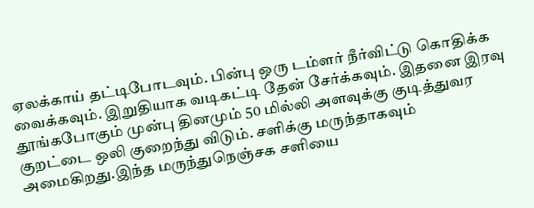ஏலக்காய் தட்டிபோடவும். பின்பு ஒரு டம்ளர் நீர்விட்டு கொதிக்க வைக்கவும். இறுதியாக வடிகட்டி தேன் சேர்க்கவும். இதனை இரவு தூங்கபோகும் முன்பு தினமும் 50 மில்லி அளவுக்கு குடித்துவர குறட்டை ஒலி குறைந்து விடும். சளிக்கு மருந்தாகவும் அமைகிறது.இந்த மருந்துநெஞ்சக சளியை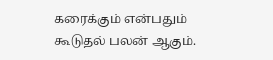கரைக்கும் என்பதும் கூடுதல் பலன் ஆகும்.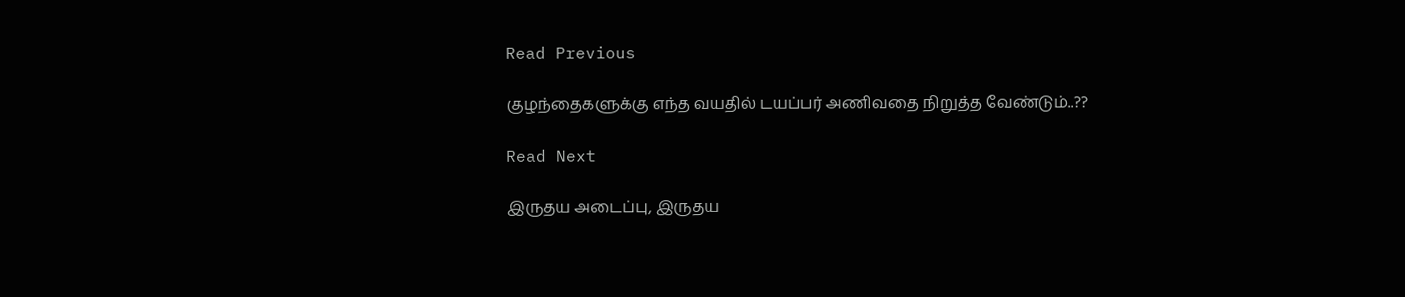Read Previous

குழந்தைகளுக்கு எந்த வயதில் டயப்பர் அணிவதை நிறுத்த வேண்டும்..??

Read Next

இருதய அடைப்பு, இருதய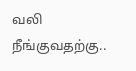வலி நீங்குவதற்கு..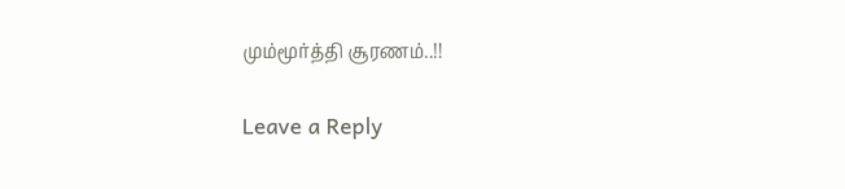மும்மூர்த்தி சூரணம்..!!

Leave a Reply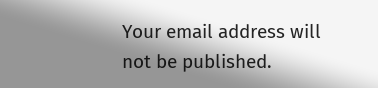Your email address will not be published.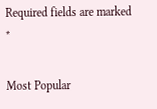Required fields are marked *

Most Popular